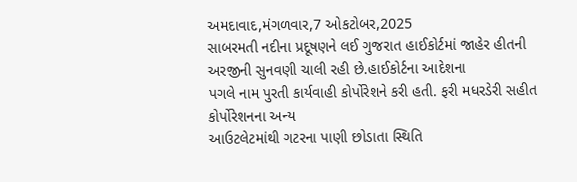અમદાવાદ,મંગળવાર,7 ઓકટોબર,2025
સાબરમતી નદીના પ્રદૂષણને લઈ ગુજરાત હાઈકોર્ટમાં જાહેર હીતની
અરજીની સુનવણી ચાલી રહી છે.હાઈકોર્ટના આદેશના
પગલે નામ પુરતી કાર્યવાહી કોર્પોરેશને કરી હતી. ફરી મધરડેરી સહીત કોર્પોરેશનના અન્ય
આઉટલેટમાંથી ગટરના પાણી છોડાતા સ્થિતિ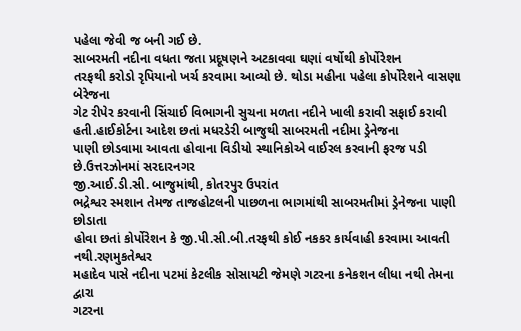પહેલા જેવી જ બની ગઈ છે.
સાબરમતી નદીના વધતા જતા પ્રદૂષણને અટકાવવા ઘણાં વર્ષોથી કોર્પોરેશન
તરફથી કરોડો રૃપિયાનો ખર્ચ કરવામા આવ્યો છે. થોડા મહીના પહેલા કોર્પોરેશને વાસણા બેરેજના
ગેટ રીપેર કરવાની સિંચાઈ વિભાગની સુચના મળતા નદીને ખાલી કરાવી સફાઈ કરાવી હતી.હાઈકોર્ટના આદેશ છતાં મધરડેરી બાજુથી સાબરમતી નદીમા ડ્રેનેજના
પાણી છોડવામા આવતા હોવાના વિડીયો સ્થાનિકોએ વાઈરલ કરવાની ફરજ પડી છે.ઉત્તરઝોનમાં સરદારનગર
જી.આઈ.ડી.સી. બાજુમાંથી, કોતરપુર ઉપરાંત
ભદ્રેશ્વર સ્મશાન તેમજ તાજહોટલની પાછળના ભાગમાંથી સાબરમતીમાં ડ્રેનેજના પાણી છોડાતા
હોવા છતાં કોર્પોરેશન કે જી.પી.સી.બી.તરફથી કોઈ નકકર કાર્યવાહી કરવામા આવતી નથી.રણમુકતેશ્વર
મહાદેવ પાસે નદીના પટમાં કેટલીક સોસાયટી જેમણે ગટરના કનેકશન લીધા નથી તેમના દ્વારા
ગટરના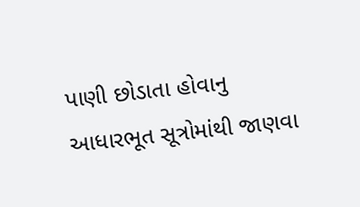પાણી છોડાતા હોવાનુ આધારભૂત સૂત્રોમાંથી જાણવા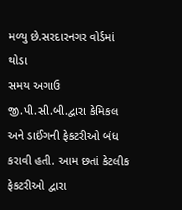મળ્યુ છે.સરદારનગર વોર્ડમાં થોડા
સમય અગાઉ જી.પી.સી.બી.દ્વારા કેમિકલ અને ડાઈંગની ફેકટરીઓ બંધ કરાવી હતી. આમ છતાં કેટલીક
ફેકટરીઓ દ્વારા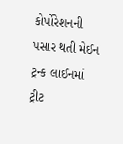કોર્પોરેશનની પસાર થતી મેઈન ટ્રન્ક લાઈનમાં ટ્રીટ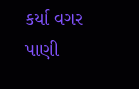કર્યા વગર પાણી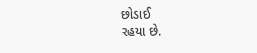છોડાઈ
રહયા છે.